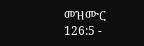መዝሙር 126:5 -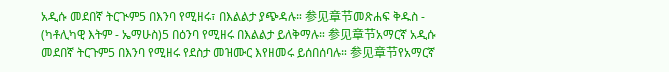አዲሱ መደበኛ ትርጒም5 በእንባ የሚዘሩ፣ በእልልታ ያጭዳሉ። 参见章节መጽሐፍ ቅዱስ - (ካቶሊካዊ እትም - ኤማሁስ)5 በዕንባ የሚዘሩ በእልልታ ይለቅማሉ። 参见章节አማርኛ አዲሱ መደበኛ ትርጉም5 በእንባ የሚዘሩ የደስታ መዝሙር እየዘመሩ ይሰበሰባሉ። 参见章节የአማርኛ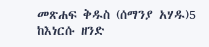መጽሐፍ ቅዱስ (ሰማንያ አሃዱ)5 ከእነርሱ ዘንድ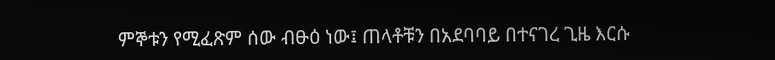ምኞቱን የሚፈጽም ሰው ብፁዕ ነው፤ ጠላቶቹን በአደባባይ በተናገረ ጊዜ እርሱ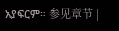አያፍርም። 参见章节 |